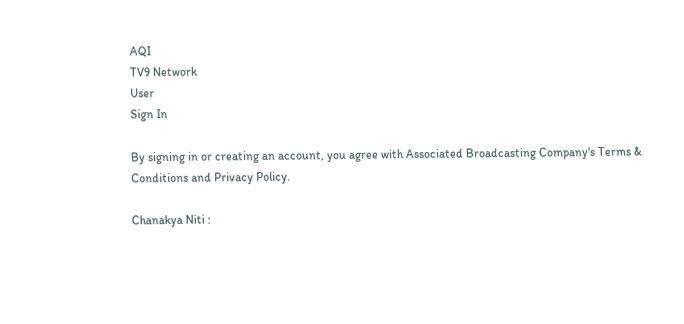AQI
TV9 Network
User
Sign In

By signing in or creating an account, you agree with Associated Broadcasting Company's Terms & Conditions and Privacy Policy.

Chanakya Niti :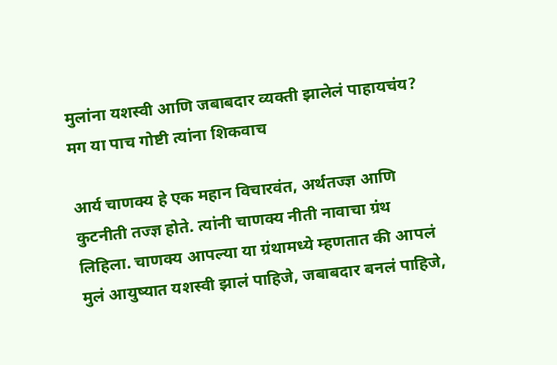मुलांना यशस्वी आणि जबाबदार व्यक्ती झालेलं पाहायचंय? मग या पाच गोष्टी त्यांना शिकवाच

आर्य चाणक्य हे एक महान विचारवंत, अर्थतज्ज्ञ आणि कुटनीती तज्ज्ञ होते. त्यांनी चाणक्य नीती नावाचा ग्रंथ लिहिला. चाणक्य आपल्या या ग्रंथामध्ये म्हणतात की आपलं मुलं आयुष्यात यशस्वी झालं पाहिजे, जबाबदार बनलं पाहिजे,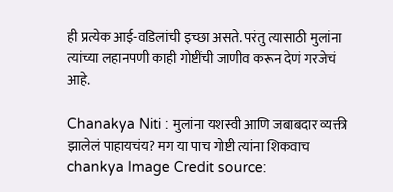ही प्रत्येक आई-वडिलांची इच्छा असते. परंतु त्यासाठी मुलांना त्यांच्या लहानपणी काही गोष्टींची जाणीव करून देणं गरजेचं आहे.

Chanakya Niti : मुलांना यशस्वी आणि जबाबदार व्यक्ती झालेलं पाहायचंय? मग या पाच गोष्टी त्यांना शिकवाच
chankya Image Credit source: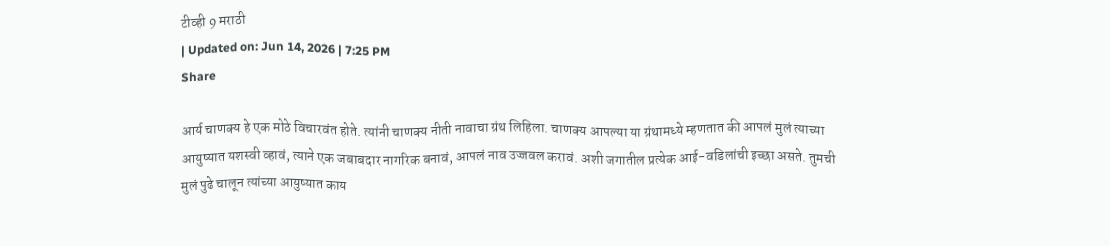टीव्ही 9 मराठी
| Updated on: Jun 14, 2026 | 7:25 PM
Share

आर्य चाणक्य हे एक मोठे विचारवंत होते. त्यांनी चाणक्य नीती नावाचा ग्रंथ लिहिला. चाणक्य आपल्या या ग्रंथामध्ये म्हणतात की आपलं मुलं त्याच्या आयुष्यात यशस्वी व्हावं, त्याने एक जबाबदार नागरिक बनावं, आपलं नाव उज्जवल करावं. अशी जगातील प्रत्येक आई-वडिलांची इच्छा असते. तुमची मुलं पुढे चालून त्यांच्या आयुष्यात काय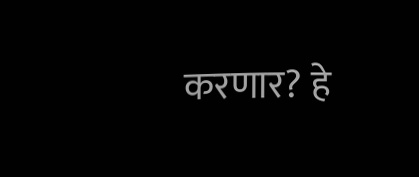करणार? हे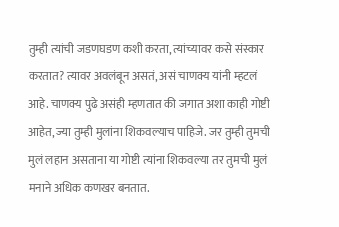तुम्ही त्यांची जडणघडण कशी करता, त्यांच्यावर कसे संस्कार करतात? त्यावर अवलंबून असतं, असं चाणक्य यांनी म्हटलं आहे. चाणक्य पुढे असंही म्हणतात की जगात अशा काही गोष्टी आहेत, ज्या तुम्ही मुलांना शिकवल्याच पाहिजे. जर तुम्ही तुमची मुलं लहान असताना या गोष्टी त्यांना शिकवल्या तर तुमची मुलं मनाने अधिक कणखर बनतात.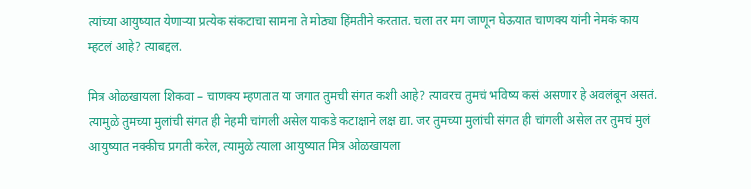त्यांच्या आयुष्यात येणार्‍या प्रत्येक संकटाचा सामना ते मोठ्या हिंमतीने करतात. चला तर मग जाणून घेऊयात चाणक्य यांनी नेमकं काय म्हटलं आहे? त्याबद्दल.

मित्र ओळखायला शिकवा – चाणक्य म्हणतात या जगात तुमची संगत कशी आहे? त्यावरच तुमचं भविष्य कसं असणार हे अवलंबून असतं. त्यामुळे तुमच्या मुलांची संगत ही नेहमी चांगली असेल याकडे कटाक्षाने लक्ष द्या. जर तुमच्या मुलांची संगत ही चांगली असेल तर तुमचं मुलं आयुष्यात नक्कीच प्रगती करेल, त्यामुळे त्याला आयुष्यात मित्र ओळखायला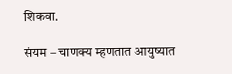शिकवा.

संयम – चाणक्य म्हणतात आयुष्यात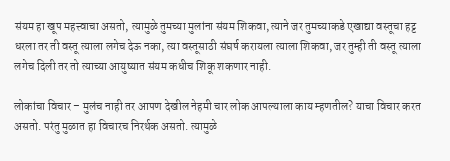संयम हा खूप महत्त्वाचा असतो, त्यामुळे तुमच्या मुलांना संयम शिकवा, त्याने जर तुमच्याकडे एखाद्या वस्तूचा हट्ट धरला तर ती वस्तू त्याला लगेच देऊ नका, त्या वस्तूसाठी संघर्ष करायला त्याला शिकवा, जर तुम्ही ती वस्तू त्याला लगेच दिली तर तो त्याच्या आयुष्यात संयम कधीच शिकू शकणार नाही.

लोकांचा विचार – मुलंच नाही तर आपण देखील नेहमी चार लोक आपल्याला काय म्हणतील? याचा विचार करत असतो. परंतु मुळात हा विचारच निरर्थक असतो. त्यामुळे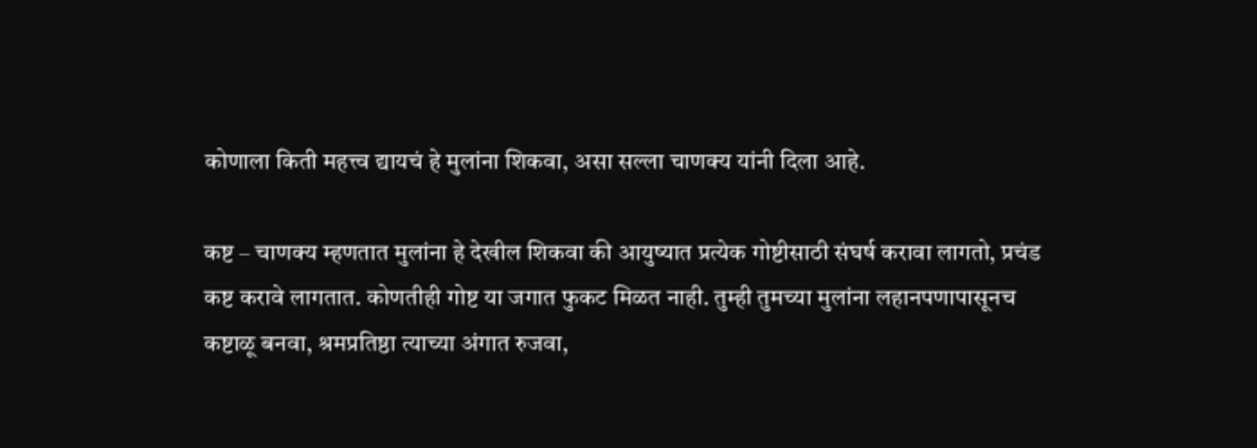कोणाला किती महत्त्व द्यायचं हे मुलांना शिकवा, असा सल्ला चाणक्य यांनी दिला आहे.

कष्ट – चाणक्य म्हणतात मुलांना हे देखील शिकवा की आयुष्यात प्रत्येक गोष्टीसाठी संघर्ष करावा लागतो, प्रचंड कष्ट करावे लागतात. कोणतीही गोष्ट या जगात फुकट मिळत नाही. तुम्ही तुमच्या मुलांना लहानपणापासूनच कष्टाळू बनवा, श्रमप्रतिष्ठा त्याच्या अंगात रुजवा,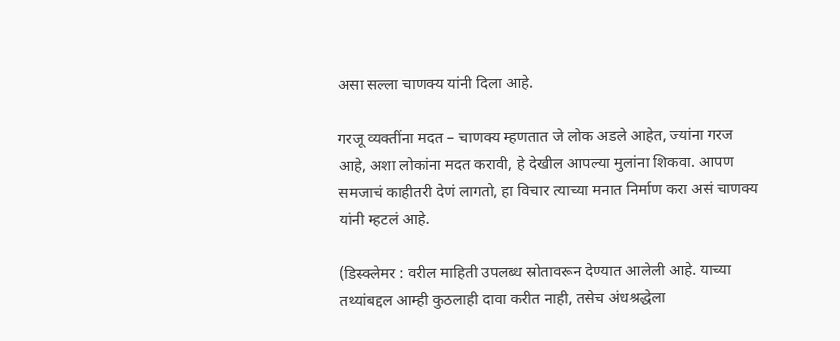असा सल्ला चाणक्य यांनी दिला आहे.

गरजू व्यक्तींना मदत – चाणक्य म्हणतात जे लोक अडले आहेत, ज्यांना गरज आहे, अशा लोकांना मदत करावी, हे देखील आपल्या मुलांना शिकवा. आपण समजाचं काहीतरी देणं लागतो, हा विचार त्याच्या मनात निर्माण करा असं चाणक्य यांनी म्हटलं आहे.

(डिस्क्लेमर : वरील माहिती उपलब्ध स्रोतावरून देण्यात आलेली आहे. याच्या तथ्यांबद्दल आम्ही कुठलाही दावा करीत नाही, तसेच अंधश्रद्धेला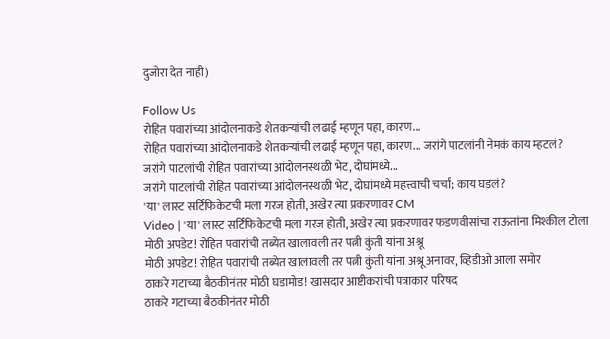दुजोरा देत नाही)

Follow Us
रोहित पवारांच्या आंदोलनाकडे शेतकऱ्यांची लढाई म्हणून पहा, कारण...
रोहित पवारांच्या आंदोलनाकडे शेतकऱ्यांची लढाई म्हणून पहा, कारण... जरांगे पाटलांनी नेमकं काय म्हटलं?
जरांगे पाटलांची रोहित पवारांच्या आंदोलनस्थळी भेट, दोघांमध्ये...
जरांगे पाटलांची रोहित पवारांच्या आंदोलनस्थळी भेट, दोघांमध्ये महत्त्वाची चर्चा; काय घडलं?
'या' लास्ट सर्टिफिकेटची मला गरज होती, अखेर त्या प्रकरणावर CM
Video | 'या' लास्ट सर्टिफिकेटची मला गरज होती, अखेर त्या प्रकरणावर फडणवीसांचा राऊतांना मिश्कील टोला
मोठी अपडेट! रोहित पवारांची तब्येत खालावली तर पत्नी कुंती यांना अश्रू
मोठी अपडेट! रोहित पवारांची तब्येत खालावली तर पत्नी कुंती यांना अश्रू अनावर, व्हिडीओ आला समोर
ठाकरे गटाच्या बैठकीनंतर मोठी घडामोड! खासदार आष्टीकरांची पत्राकार परिषद
ठाकरे गटाच्या बैठकीनंतर मोठी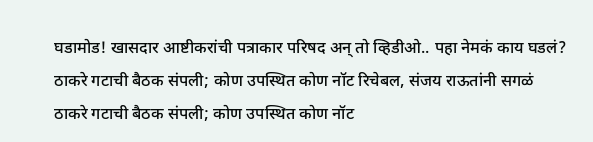घडामोड! खासदार आष्टीकरांची पत्राकार परिषद अन् तो व्हिडीओ.. पहा नेमकं काय घडलं?
ठाकरे गटाची बैठक संपली; कोण उपस्थित कोण नॉट रिचेबल, संजय राऊतांनी सगळं
ठाकरे गटाची बैठक संपली; कोण उपस्थित कोण नॉट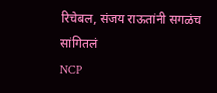रिचेबल, संजय राऊतांनी सगळंच सांगितलं
NCP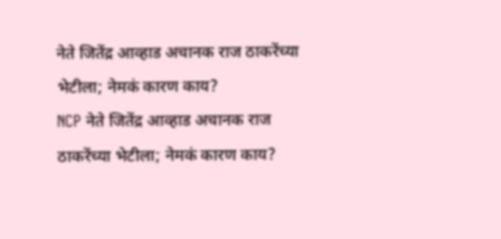नेते जितेंद्र आव्हाड अचानक राज ठाकरेंच्या भेटीला; नेमकं कारण काय?
NCP नेते जितेंद्र आव्हाड अचानक राज ठाकरेंच्या भेटीला; नेमकं कारण काय?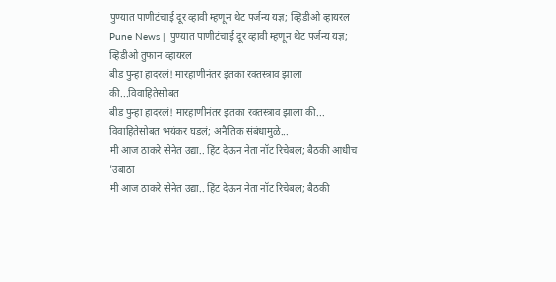पुण्यात पाणीटंचाई दूर व्हावी म्हणून थेट पर्जन्य यज्ञ; व्हिडीओ व्हायरल
Pune News | पुण्यात पाणीटंचाई दूर व्हावी म्हणून थेट पर्जन्य यज्ञ; व्हिडीओ तुफान व्हायरल
बीड पुन्हा हादरलं! मारहाणीनंतर इतका रक्तस्त्राव झाला की...विवाहितेसोबत
बीड पुन्हा हादरलं! मारहाणीनंतर इतका रक्तस्त्राव झाला की... विवाहितेसोबत भयंकर घडलं; अनैतिक संबंधामुळे...
मी आज ठाकरे सेनेत उद्या.. हिंट देऊन नेता नॉट रिचेबल; बैठकी आधीच 'उबाठा
मी आज ठाकरे सेनेत उद्या.. हिंट देऊन नेता नॉट रिचेबल; बैठकी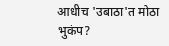आधीच 'उबाठा'त मोठा भुकंप?